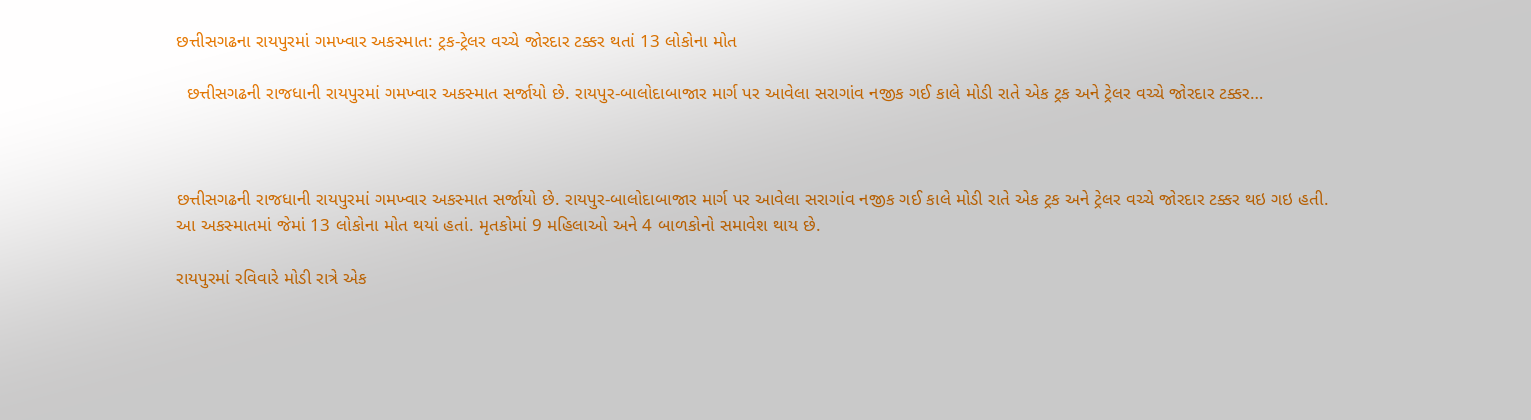છત્તીસગઢના રાયપુરમાં ગમખ્વાર અકસ્માત: ટ્રક-ટ્રેલર વચ્ચે જોરદાર ટક્કર થતાં 13 લોકોના મોત

  છત્તીસગઢની રાજધાની રાયપુરમાં ગમખ્વાર અકસ્માત સર્જાયો છે. રાયપુર-બાલોદાબાજાર માર્ગ પર આવેલા સરાગાંવ નજીક ગઈ કાલે મોડી રાતે એક ટ્રક અને ટ્રેલર વચ્ચે જોરદાર ટક્કર…



છત્તીસગઢની રાજધાની રાયપુરમાં ગમખ્વાર અકસ્માત સર્જાયો છે. રાયપુર-બાલોદાબાજાર માર્ગ પર આવેલા સરાગાંવ નજીક ગઈ કાલે મોડી રાતે એક ટ્રક અને ટ્રેલર વચ્ચે જોરદાર ટક્કર થઇ ગઇ હતી. આ અકસ્માતમાં જેમાં 13 લોકોના મોત થયાં હતાં. મૃતકોમાં 9 મહિલાઓ અને 4 બાળકોનો સમાવેશ થાય છે.

રાયપુરમાં રવિવારે મોડી રાત્રે એક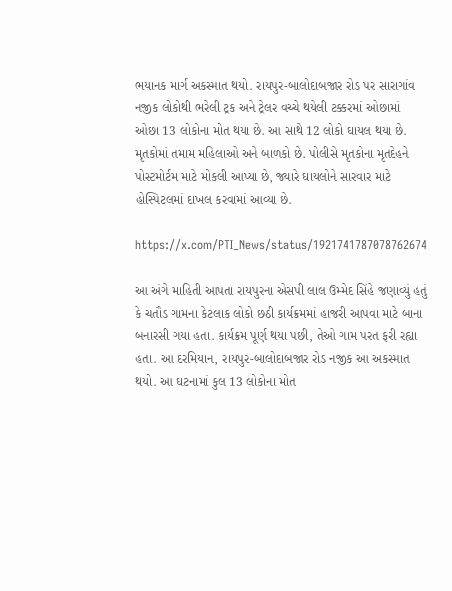ભયાનક માર્ગ અકસ્માત થયો. રાયપુર-બાલોદાબજાર રોડ પર સારાગાંવ નજીક લોકોથી ભરેલી ટ્રક અને ટ્રેલર વચ્ચે થયેલી ટક્કરમાં ઓછામાં ઓછા 13 લોકોના મોત થયા છે. આ સાથે 12 લોકો ઘાયલ થયા છે. મૃતકોમાં તમામ મહિલાઓ અને બાળકો છે. પોલીસે મૃતકોના મૃતદેહને પોસ્ટમોર્ટમ માટે મોકલી આપ્યા છે, જ્યારે ઘાયલોને સારવાર માટે હોસ્પિટલમાં દાખલ કરવામાં આવ્યા છે.

https://x.com/PTI_News/status/1921741787078762674

આ અંગે માહિતી આપતા રાયપુરના એસપી લાલ ઉમ્મેદ સિંહે જણાવ્યું હતું કે ચતૌડ ગામના કેટલાક લોકો છઠી કાર્યક્રમમાં હાજરી આપવા માટે બાના બનારસી ગયા હતા. કાર્યક્રમ પૂર્ણ થયા પછી, તેઓ ગામ પરત ફરી રહ્યા હતા. આ દરમિયાન, રાયપુર-બાલોદાબજાર રોડ નજીક આ અકસ્માત થયો. આ ઘટનામાં કુલ 13 લોકોના મોત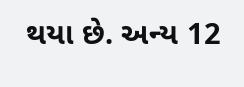થયા છે. અન્ય 12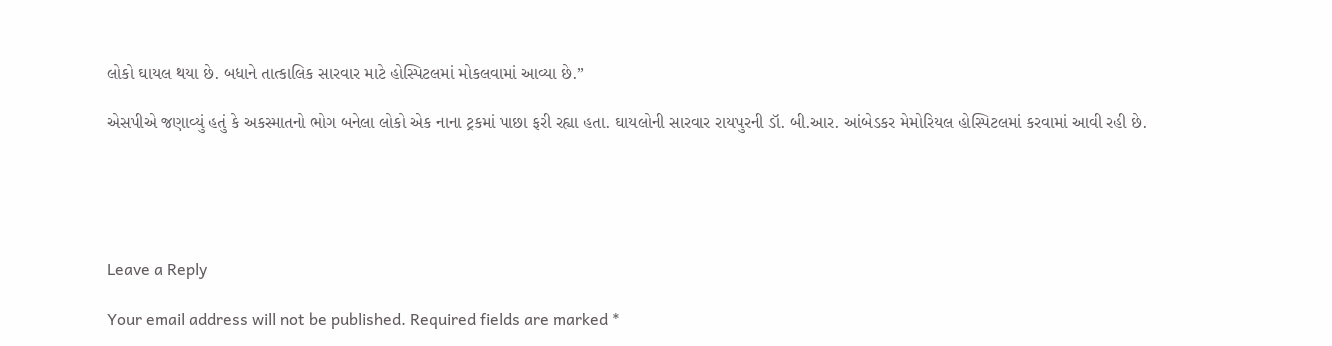લોકો ઘાયલ થયા છે. બધાને તાત્કાલિક સારવાર માટે હોસ્પિટલમાં મોકલવામાં આવ્યા છે.”

એસપીએ જણાવ્યું હતું કે અકસ્માતનો ભોગ બનેલા લોકો એક નાના ટ્રકમાં પાછા ફરી રહ્યા હતા. ઘાયલોની સારવાર રાયપુરની ડૉ. બી.આર. આંબેડકર મેમોરિયલ હોસ્પિટલમાં કરવામાં આવી રહી છે.





Leave a Reply

Your email address will not be published. Required fields are marked *